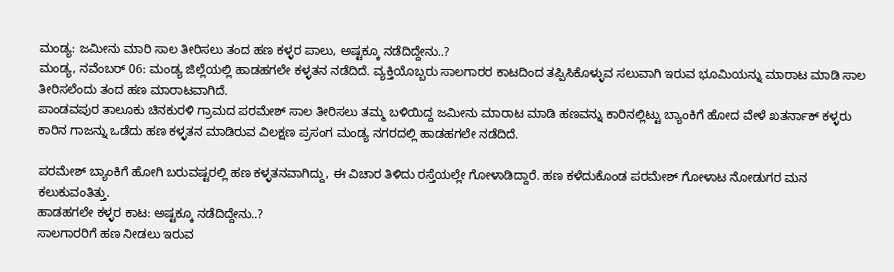ಮಂಡ್ಯ: ಜಮೀನು ಮಾರಿ ಸಾಲ ತೀರಿಸಲು ತಂದ ಹಣ ಕಳ್ಳರ ಪಾಲು, ಅಷ್ಟಕ್ಕೂ ನಡೆದಿದ್ದೇನು..?
ಮಂಡ್ಯ, ನವೆಂಬರ್ 06: ಮಂಡ್ಯ ಜಿಲ್ಲೆಯಲ್ಲಿ ಹಾಡಹಗಲೇ ಕಳ್ಳತನ ನಡೆದಿದೆ. ವ್ಯಕ್ತಿಯೊಬ್ಬರು ಸಾಲಗಾರರ ಕಾಟದಿಂದ ತಪ್ಪಿಸಿಕೊಳ್ಳುವ ಸಲುವಾಗಿ ಇರುವ ಭೂಮಿಯನ್ನು ಮಾರಾಟ ಮಾಡಿ ಸಾಲ ತೀರಿಸಲೆಂದು ತಂದ ಹಣ ಮಾರಾಟವಾಗಿದೆ.
ಪಾಂಡವಪುರ ತಾಲೂಕು ಚಿನಕುರಳಿ ಗ್ರಾಮದ ಪರಮೇಶ್ ಸಾಲ ತೀರಿಸಲು ತಮ್ಮ ಬಳಿಯಿದ್ದ ಜಮೀನು ಮಾರಾಟ ಮಾಡಿ ಹಣವನ್ನು ಕಾರಿನಲ್ಲಿಟ್ಟು ಬ್ಯಾಂಕಿಗೆ ಹೋದ ವೇಳೆ ಖತರ್ನಾಕ್ ಕಳ್ಳರು ಕಾರಿನ ಗಾಜನ್ನು ಒಡೆದು ಹಣ ಕಳ್ಳತನ ಮಾಡಿರುವ ವಿಲಕ್ಷಣ ಪ್ರಸಂಗ ಮಂಡ್ಯ ನಗರದಲ್ಲಿ ಹಾಡಹಗಲೇ ನಡೆದಿದೆ.

ಪರಮೇಶ್ ಬ್ಯಾಂಕಿಗೆ ಹೋಗಿ ಬರುವಷ್ಟರಲ್ಲಿ ಹಣ ಕಳ್ಳತನವಾಗಿದ್ದು, ಈ ವಿಚಾರ ತಿಳಿದು ರಸ್ತೆಯಲ್ಲೇ ಗೋಳಾಡಿದ್ದಾರೆ. ಹಣ ಕಳೆದುಕೊಂಡ ಪರಮೇಶ್ ಗೋಳಾಟ ನೋಡುಗರ ಮನ ಕಲುಕುವಂತಿತ್ತು.
ಹಾಡಹಗಲೇ ಕಳ್ಳರ ಕಾಟ: ಅಷ್ಟಕ್ಕೂ ನಡೆದಿದ್ದೇನು..?
ಸಾಲಗಾರರಿಗೆ ಹಣ ನೀಡಲು ಇರುವ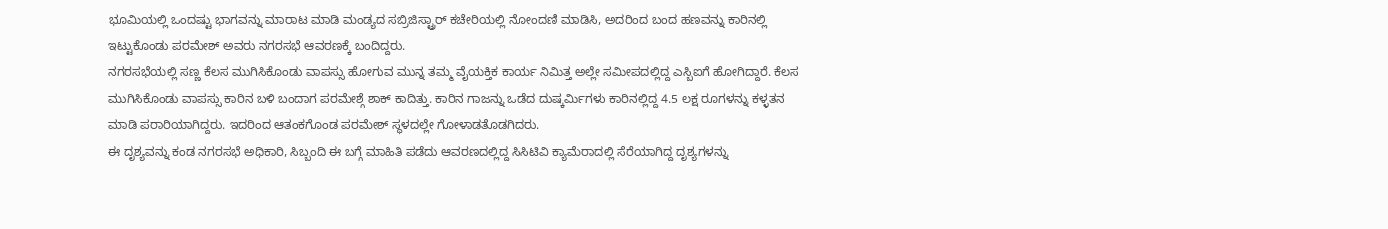ಭೂಮಿಯಲ್ಲಿ ಒಂದಷ್ಟು ಭಾಗವನ್ನು ಮಾರಾಟ ಮಾಡಿ ಮಂಡ್ಯದ ಸಬ್ರಿಜಿಸ್ಟ್ರಾರ್ ಕಚೇರಿಯಲ್ಲಿ ನೋಂದಣಿ ಮಾಡಿಸಿ, ಅದರಿಂದ ಬಂದ ಹಣವನ್ನು ಕಾರಿನಲ್ಲಿ ಇಟ್ಟುಕೊಂಡು ಪರಮೇಶ್ ಅವರು ನಗರಸಭೆ ಆವರಣಕ್ಕೆ ಬಂದಿದ್ದರು.
ನಗರಸಭೆಯಲ್ಲಿ ಸಣ್ಣ ಕೆಲಸ ಮುಗಿಸಿಕೊಂಡು ವಾಪಸ್ಸು ಹೋಗುವ ಮುನ್ನ ತಮ್ಮ ವೈಯಕ್ತಿಕ ಕಾರ್ಯ ನಿಮಿತ್ತ ಅಲ್ಲೇ ಸಮೀಪದಲ್ಲಿದ್ದ ಎಸ್ಬಿಐಗೆ ಹೋಗಿದ್ದಾರೆ. ಕೆಲಸ ಮುಗಿಸಿಕೊಂಡು ವಾಪಸ್ಸು ಕಾರಿನ ಬಳಿ ಬಂದಾಗ ಪರಮೇಶ್ಗೆ ಶಾಕ್ ಕಾದಿತ್ತು. ಕಾರಿನ ಗಾಜನ್ನು ಒಡೆದ ದುಷ್ಕರ್ಮಿಗಳು ಕಾರಿನಲ್ಲಿದ್ದ 4.5 ಲಕ್ಷ ರೂಗಳನ್ನು ಕಳ್ಳತನ ಮಾಡಿ ಪರಾರಿಯಾಗಿದ್ದರು. ಇದರಿಂದ ಆತಂಕಗೊಂಡ ಪರಮೇಶ್ ಸ್ಥಳದಲ್ಲೇ ಗೋಳಾಡತೊಡಗಿದರು.
ಈ ದೃಶ್ಯವನ್ನು ಕಂಡ ನಗರಸಭೆ ಅಧಿಕಾರಿ, ಸಿಬ್ಬಂದಿ ಈ ಬಗ್ಗೆ ಮಾಹಿತಿ ಪಡೆದು ಆವರಣದಲ್ಲಿದ್ದ ಸಿಸಿಟಿವಿ ಕ್ಯಾಮೆರಾದಲ್ಲಿ ಸೆರೆಯಾಗಿದ್ದ ದೃಶ್ಯಗಳನ್ನು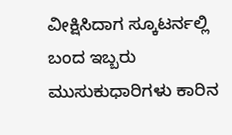ವೀಕ್ಷಿಸಿದಾಗ ಸ್ಕೂಟರ್ನಲ್ಲಿ ಬಂದ ಇಬ್ಬರು ಮುಸುಕುಧಾರಿಗಳು ಕಾರಿನ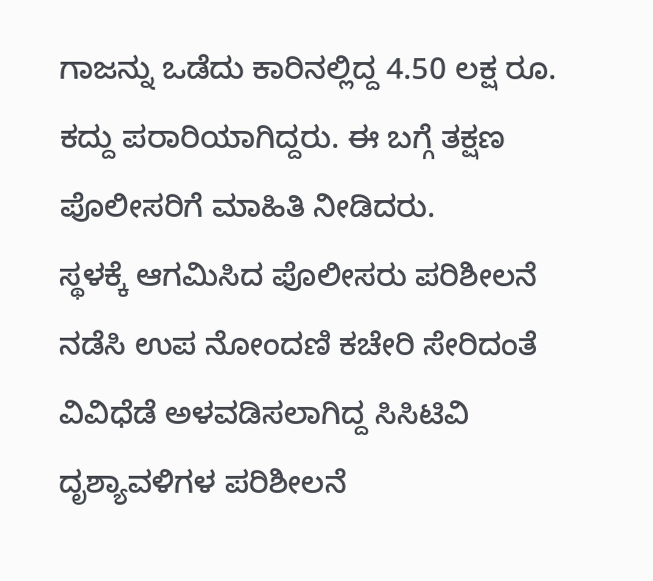ಗಾಜನ್ನು ಒಡೆದು ಕಾರಿನಲ್ಲಿದ್ದ 4.50 ಲಕ್ಷ ರೂ. ಕದ್ದು ಪರಾರಿಯಾಗಿದ್ದರು. ಈ ಬಗ್ಗೆ ತಕ್ಷಣ ಪೊಲೀಸರಿಗೆ ಮಾಹಿತಿ ನೀಡಿದರು.
ಸ್ಥಳಕ್ಕೆ ಆಗಮಿಸಿದ ಪೊಲೀಸರು ಪರಿಶೀಲನೆ ನಡೆಸಿ ಉಪ ನೋಂದಣಿ ಕಚೇರಿ ಸೇರಿದಂತೆ ವಿವಿಧೆಡೆ ಅಳವಡಿಸಲಾಗಿದ್ದ ಸಿಸಿಟಿವಿ ದೃಶ್ಯಾವಳಿಗಳ ಪರಿಶೀಲನೆ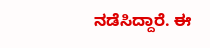ನಡೆಸಿದ್ದಾರೆ. ಈ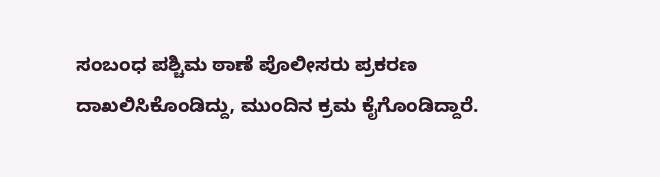ಸಂಬಂಧ ಪಶ್ಚಿಮ ಠಾಣೆ ಪೊಲೀಸರು ಪ್ರಕರಣ ದಾಖಲಿಸಿಕೊಂಡಿದ್ದು, ಮುಂದಿನ ಕ್ರಮ ಕೈಗೊಂಡಿದ್ದಾರೆ.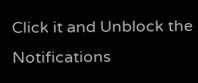Click it and Unblock the Notifications